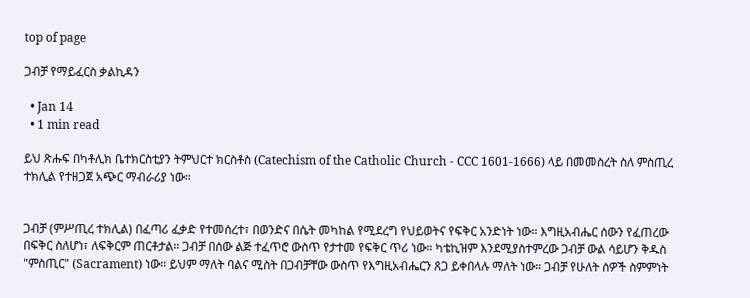top of page

ጋብቻ የማይፈርስ ቃልኪዳን

  • Jan 14
  • 1 min read

ይህ ጽሑፍ በካቶሊክ ቤተክርስቲያን ትምህርተ ክርስቶስ (Catechism of the Catholic Church - CCC 1601-1666) ላይ በመመስረት ስለ ምስጢረ ተክሊል የተዘጋጀ አጭር ማብራሪያ ነው።


ጋብቻ (ምሥጢረ ተክሊል) በፈጣሪ ፈቃድ የተመሰረተ፣ በወንድና በሴት መካከል የሚደረግ የህይወትና የፍቅር አንድነት ነው። እግዚአብሔር ሰውን የፈጠረው በፍቅር ስለሆነ፣ ለፍቅርም ጠርቶታል። ጋብቻ በሰው ልጅ ተፈጥሮ ውስጥ የታተመ የፍቅር ጥሪ ነው። ካቴኪዝም እንደሚያስተምረው ጋብቻ ውል ሳይሆን ቅዱስ "ምስጢር" (Sacrament) ነው። ይህም ማለት ባልና ሚስት በጋብቻቸው ውስጥ የእግዚአብሔርን ጸጋ ይቀበላሉ ማለት ነው። ጋብቻ የሁለት ሰዎች ስምምነት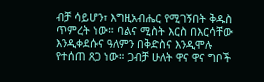ብቻ ሳይሆን፣ እግዚአብሔር የሚገኝበት ቅዱስ ጥምረት ነው። ባልና ሚስት እርስ በእርሳቸው እንዲቀደሱና ዓለምን በቅድስና እንዲሞሉ የተሰጠ ጸጋ ነው። ጋብቻ ሁለት ዋና ዋና ግቦች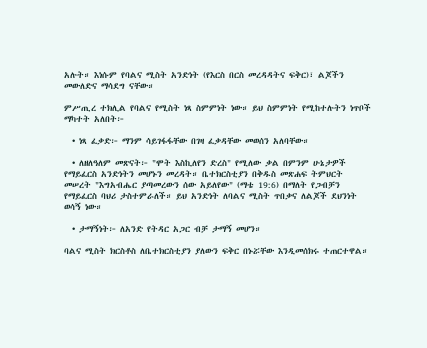አሉት። እነሱም የባልና ሚስት አንድነት (የእርስ በርስ መረዳዳትና ፍቅር)፣ ልጆችን መውለድና ማሳደግ ናቸው።

ምሥጢረ ተክሊል የባልና የሚስት ነጻ ስምምነት ነው። ይህ ስምምነት የሚከተሉትን ነጥቦች ማካተት አለበት፦

  • ነጻ ፈቃድ፦ ማንም ሳይገፋፋቸው በገዛ ፈቃዳቸው መወሰን አለባቸው።

  • ለዘለዓለም መጽናት፦ "ሞት እስኪለየን ድረስ" የሚለው ቃል በምንም ሁኔታዎች የማይፈርስ አንድነትን መሆኑን መረዳት። ቤተክርስቲያን በቅዱስ መጽሐፍ ትምህርት መሠረት "እግአብሔር ያጣመረውን ሰው አይለየው" (ማቴ 19:6) በማለት የጋብቻን የማይፈርስ ባህሪ ታስተምራለች። ይህ አንድነት ለባልና ሚስት ጥበቃና ለልጆች ደህንነት ወሳኝ ነው።

  • ታማኝነት፦ ለአንድ የትዳር አጋር ብቻ ታማኝ መሆን።

ባልና ሚስት ክርስቶስ ለቤተክርስቲያን ያለውን ፍቅር በኑሯቸው እንዲመሰክሩ ተጠርተዋል።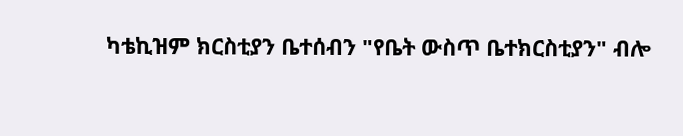ካቴኪዝም ክርስቲያን ቤተሰብን "የቤት ውስጥ ቤተክርስቲያን" ብሎ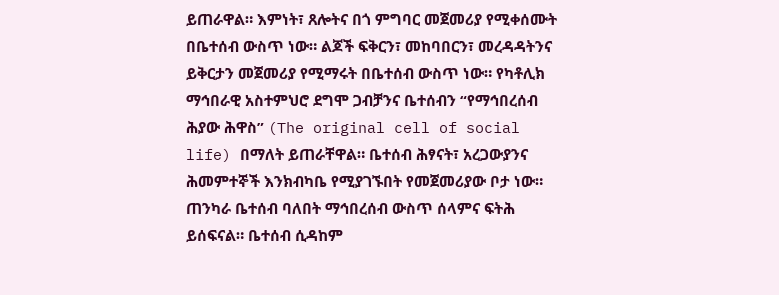ይጠራዋል። እምነት፣ ጸሎትና በጎ ምግባር መጀመሪያ የሚቀሰሙት በቤተሰብ ውስጥ ነው። ልጆች ፍቅርን፣ መከባበርን፣ መረዳዳትንና ይቅርታን መጀመሪያ የሚማሩት በቤተሰብ ውስጥ ነው። የካቶሊክ ማኅበራዊ አስተምህሮ ደግሞ ጋብቻንና ቤተሰብን “የማኅበረሰብ ሕያው ሕዋስ” (The original cell of social life) በማለት ይጠራቸዋል። ቤተሰብ ሕፃናት፣ አረጋውያንና ሕመምተኞች እንክብካቤ የሚያገኙበት የመጀመሪያው ቦታ ነው። ጠንካራ ቤተሰብ ባለበት ማኅበረሰብ ውስጥ ሰላምና ፍትሕ ይሰፍናል። ቤተሰብ ሲዳከም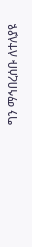ግን ማኅበረሰቡ ለተለያዩ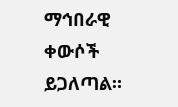ማኅበራዊ ቀውሶች ይጋለጣል።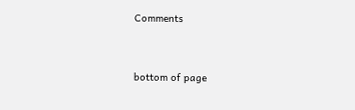Comments


bottom of page